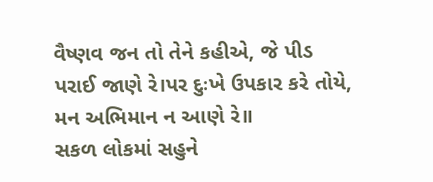વૈષ્ણવ જન તો તેને કહીએ, જે પીડ પરાઈ જાણે રે।પર દુઃખે ઉપકાર કરે તોયે, મન અભિમાન ન આણે રે॥
સકળ લોકમાં સહુને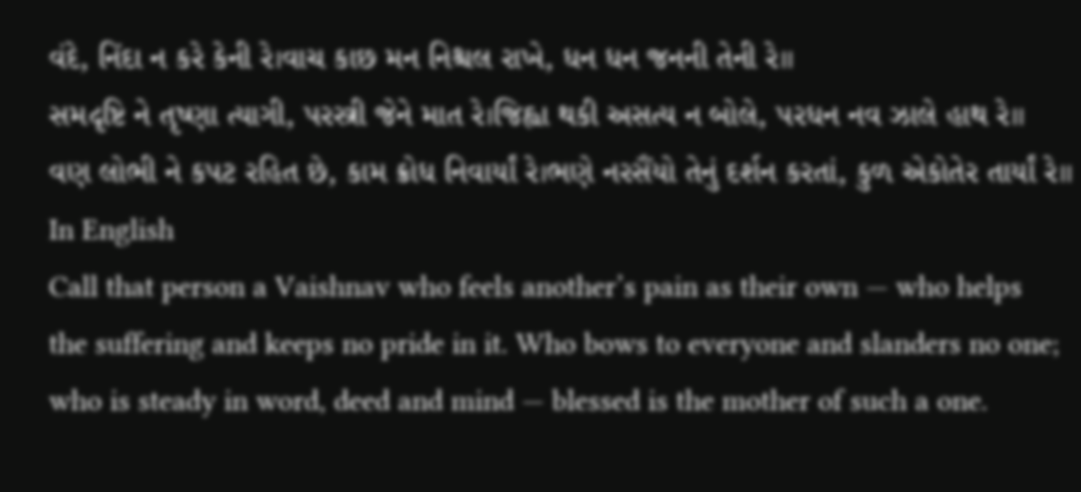વંદે, નિંદા ન કરે કેની રે।વાચ કાછ મન નિશ્ચલ રાખે, ધન ધન જનની તેની રે॥
સમદૃષ્ટિ ને તૃષ્ણા ત્યાગી, પરસ્ત્રી જેને માત રે।જિહ્વા થકી અસત્ય ન બોલે, પરધન નવ ઝાલે હાથ રે॥
વણ લોભી ને કપટ રહિત છે, કામ ક્રોધ નિવાર્યાં રે।ભણે નરસૈંયો તેનું દર્શન કરતાં, કુળ એકોતેર તાર્યાં રે॥
In English
Call that person a Vaishnav who feels another’s pain as their own — who helps the suffering and keeps no pride in it. Who bows to everyone and slanders no one; who is steady in word, deed and mind — blessed is the mother of such a one.